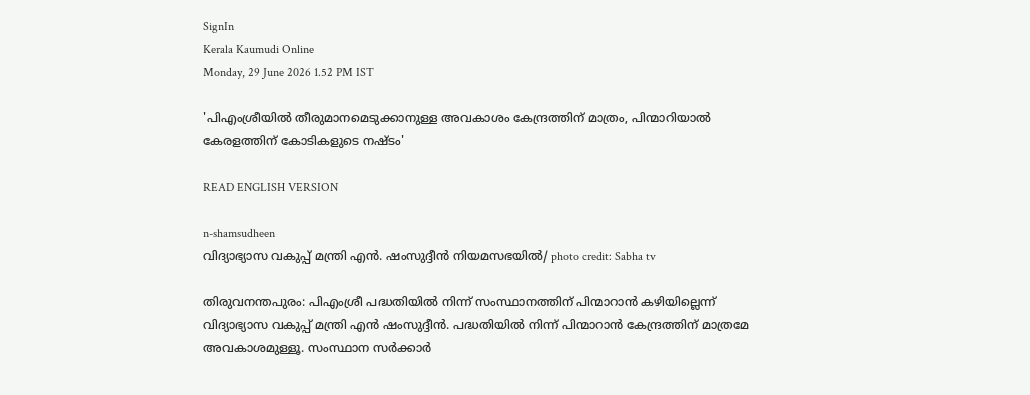SignIn
Kerala Kaumudi Online
Monday, 29 June 2026 1.52 PM IST

'പിഎംശ്രീയിൽ തീരുമാനമെടുക്കാനുള്ള അവകാശം കേന്ദ്രത്തിന് മാത്രം, പിന്മാറിയാൽ കേരളത്തിന് കോടികളുടെ നഷ്ടം'

READ ENGLISH VERSION

n-shamsudheen
വിദ്യാഭ്യാസ വകുപ്പ് മന്ത്രി എൻ. ഷംസുദ്ദീൻ നിയമസഭയിൽ/ photo credit: Sabha tv

തിരുവനന്തപുരം: പിഎംശ്രീ പദ്ധതിയിൽ നിന്ന് സംസ്ഥാനത്തിന് പിന്മാറാൻ കഴിയില്ലെന്ന് വിദ്യാഭ്യാസ വകുപ്പ് മന്ത്രി എൻ ഷംസുദ്ദീൻ. പദ്ധതിയിൽ നിന്ന് പിന്മാറാൻ കേന്ദ്രത്തിന് മാത്രമേ അവകാശമുള്ളൂ. സംസ്ഥാന സർക്കാർ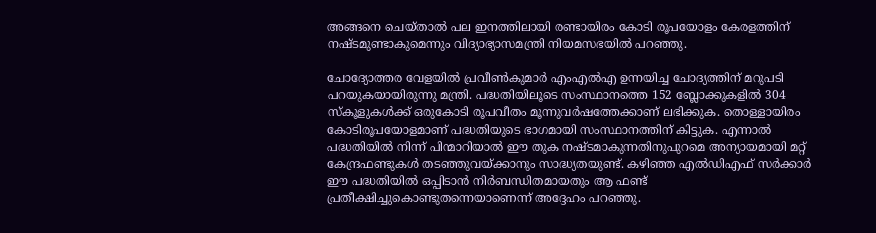അങ്ങനെ ചെയ്താൽ പല ഇനത്തിലായി രണ്ടായിരം കോടി രൂപയോളം കേരളത്തിന് നഷ്ടമുണ്ടാകുമെന്നും വിദ്യാഭ്യാസമന്ത്രി നിയമസഭയിൽ പറഞ്ഞു.

ചോദ്യോത്തര വേളയിൽ പ്രവീൺകുമാർ എംഎൽഎ ഉന്നയിച്ച ചോദ്യത്തിന് മറുപടി പറയുകയായിരുന്നു മന്ത്രി. പദ്ധതിയിലൂടെ സംസ്ഥാനത്തെ 152 ബ്ലോക്കുകളിൽ 304 സ്‌കൂളുകൾക്ക് ഒരുകോടി രൂപവീതം മൂന്നുവർഷത്തേക്കാണ് ലഭിക്കുക. തൊള്ളായിരം കോടിരൂപയോളമാണ് പദ്ധതിയുടെ ഭാഗമായി സംസ്ഥാനത്തിന് കിട്ടുക. എന്നാൽ പദ്ധതിയിൽ നിന്ന് പിന്മാറിയാൽ ഈ തുക നഷ്ടമാകുന്നതിനുപുറമെ അന്യായമായി മറ്റ് കേന്ദ്രഫണ്ടുകൾ തടഞ്ഞുവയ്ക്കാനും സാദ്ധ്യതയുണ്ട്. കഴിഞ്ഞ എൽഡിഎഫ് സർക്കാർ ഈ പദ്ധതിയിൽ ഒപ്പിടാൻ നിർബന്ധിതമായതും ആ ഫണ്ട് പ്രതീക്ഷിച്ചുകൊണ്ടുതന്നെയാണെന്ന് അദ്ദേഹം പറഞ്ഞു.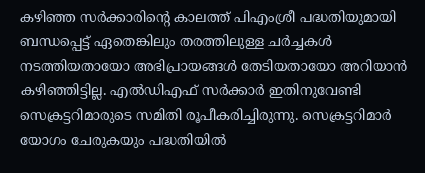കഴിഞ്ഞ സർക്കാരിന്റെ കാലത്ത് പിഎംശ്രീ പദ്ധതിയുമായി ബന്ധപ്പെട്ട് ഏതെങ്കിലും തരത്തിലുള്ള ചർച്ചകൾ നടത്തിയതായോ അഭിപ്രായങ്ങൾ തേടിയതായോ അറിയാൻ കഴിഞ്ഞിട്ടില്ല. എൽഡിഎഫ് സർക്കാർ ഇതിനുവേണ്ടി സെക്രട്ടറിമാരുടെ സമിതി രൂപീകരിച്ചിരുന്നു. സെക്രട്ടറിമാർ യോഗം ചേരുകയും പദ്ധതിയിൽ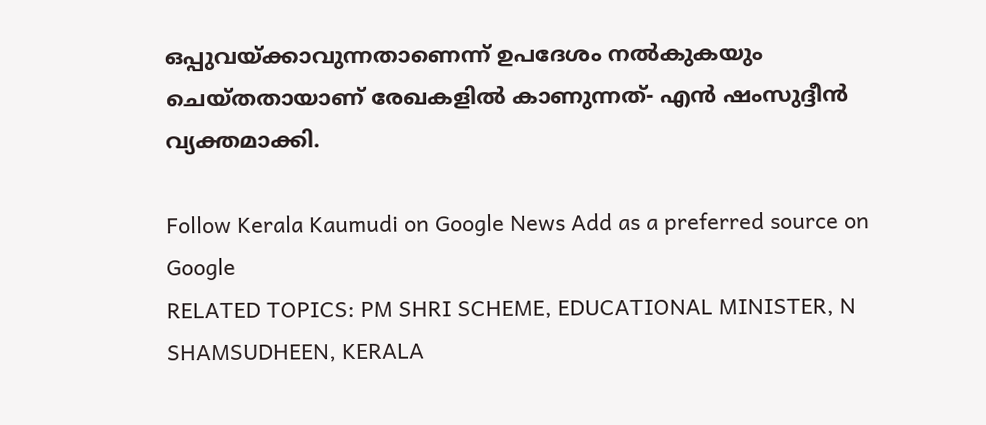ഒപ്പുവയ്ക്കാവുന്നതാണെന്ന് ഉപദേശം നൽകുകയും ചെയ്തതായാണ് രേഖകളിൽ കാണുന്നത്- എൻ ഷംസുദ്ദീൻ വ്യക്തമാക്കി.

Follow Kerala Kaumudi on Google News Add as a preferred source on Google
RELATED TOPICS: PM SHRI SCHEME, EDUCATIONAL MINISTER, N SHAMSUDHEEN, KERALA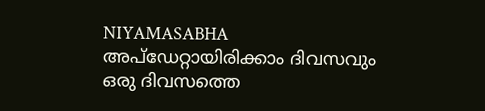NIYAMASABHA
അപ്ഡേറ്റായിരിക്കാം ദിവസവും
ഒരു ദിവസത്തെ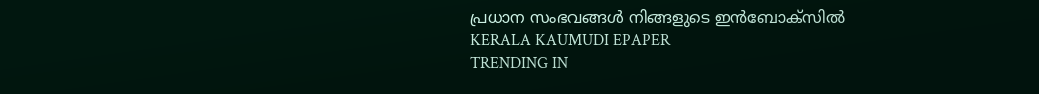പ്രധാന സംഭവങ്ങൾ നിങ്ങളുടെ ഇൻബോക്സിൽ
KERALA KAUMUDI EPAPER
TRENDING IN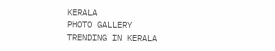KERALA
PHOTO GALLERY
TRENDING IN KERALA